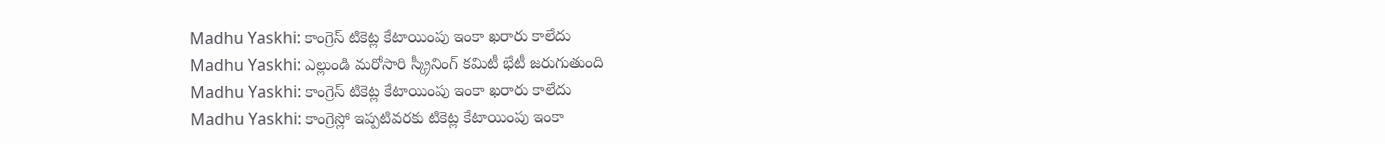Madhu Yaskhi: కాంగ్రెస్ టికెట్ల కేటాయింపు ఇంకా ఖరారు కాలేదు
Madhu Yaskhi: ఎల్లుండి మరోసారి స్క్రీనింగ్ కమిటీ భేటీ జరుగుతుంది
Madhu Yaskhi: కాంగ్రెస్ టికెట్ల కేటాయింపు ఇంకా ఖరారు కాలేదు
Madhu Yaskhi: కాంగ్రెస్లో ఇప్పటివరకు టికెట్ల కేటాయింపు ఇంకా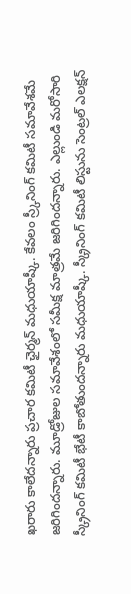ఖరారు కాలేదన్నారు ప్రచార కమిటీ ఛైర్మన్ మధుయాష్కీ. కేవలం స్ర్కీనింగ్ కమిటీ సమావేశమే జరిగిందన్నారు. మూడ్రోజుల సమావేశంలో సమీక్ష మాత్రమే జరిగిందన్నారు. ఎల్లుండి మరోసారి స్క్రీనింగ్ కమిటీ భేటీ కాబోతుందన్నారు మధుయాష్కీ. స్క్రీనింగ్ కమిటీ లిస్టును సెంట్రల్ ఎలక్షన్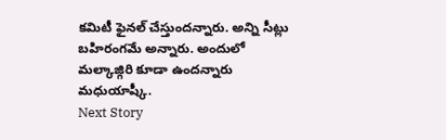కమిటీ ఫైనల్ చేస్తుందన్నారు. అన్ని సీట్లు బహిరంగమే అన్నారు. అందులో మల్కాజ్గిరి కూడా ఉందన్నారు మధుయాష్కీ.
Next Story